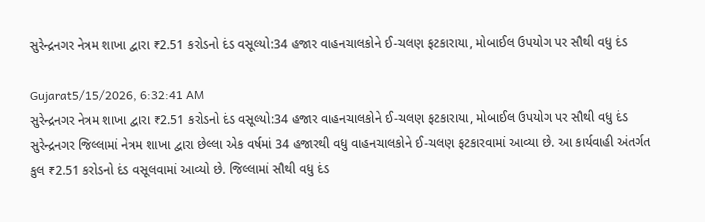સુરેન્દ્રનગર નેત્રમ શાખા દ્વારા ₹2.51 કરોડનો દંડ વસૂલ્યો:34 હજાર વાહનચાલકોને ઈ-ચલણ ફટકારાયા, મોબાઈલ ઉપયોગ પર સૌથી વધુ દંડ

Gujarat5/15/2026, 6:32:41 AM
સુરેન્દ્રનગર નેત્રમ શાખા દ્વારા ₹2.51 કરોડનો દંડ વસૂલ્યો:34 હજાર વાહનચાલકોને ઈ-ચલણ ફટકારાયા, મોબાઈલ ઉપયોગ પર સૌથી વધુ દંડ
સુરેન્દ્રનગર જિલ્લામાં નેત્રમ શાખા દ્વારા છેલ્લા એક વર્ષમાં 34 હજારથી વધુ વાહનચાલકોને ઈ-ચલણ ફટકારવામાં આવ્યા છે. આ કાર્યવાહી અંતર્ગત કુલ ₹2.51 કરોડનો દંડ વસૂલવામાં આવ્યો છે. જિલ્લામાં સૌથી વધુ દંડ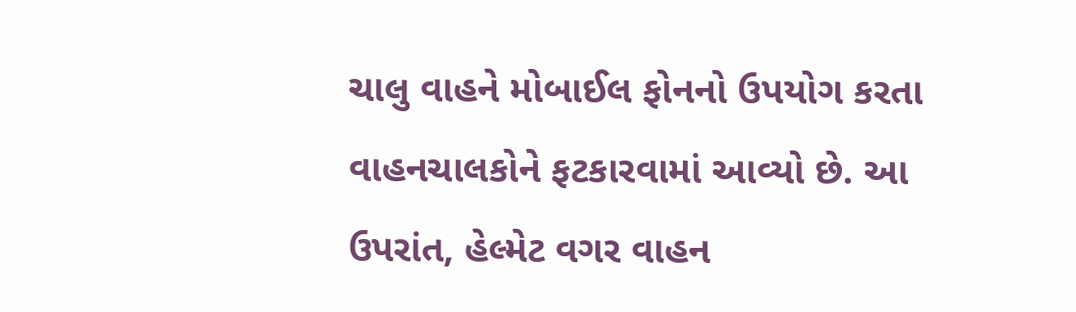ચાલુ વાહને મોબાઈલ ફોનનો ઉપયોગ કરતા વાહનચાલકોને ફટકારવામાં આવ્યો છે. આ ઉપરાંત, હેલ્મેટ વગર વાહન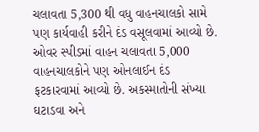ચલાવતા 5,300 થી વધુ વાહનચાલકો સામે પણ કાર્યવાહી કરીને દંડ વસૂલવામાં આવ્યો છે. ઓવર સ્પીડમાં વાહન ચલાવતા 5,000 વાહનચાલકોને પણ ઓનલાઈન દંડ ફટકારવામાં આવ્યો છે. અકસ્માતોની સંખ્યા ઘટાડવા અને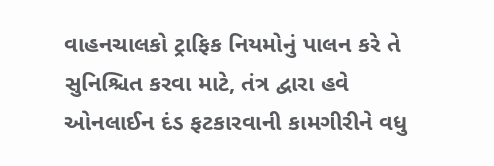વાહનચાલકો ટ્રાફિક નિયમોનું પાલન કરે તે સુનિશ્ચિત કરવા માટે, તંત્ર દ્વારા હવે ઓનલાઈન દંડ ફટકારવાની કામગીરીને વધુ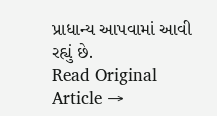પ્રાધાન્ય આપવામાં આવી રહ્યું છે.
Read Original Article →